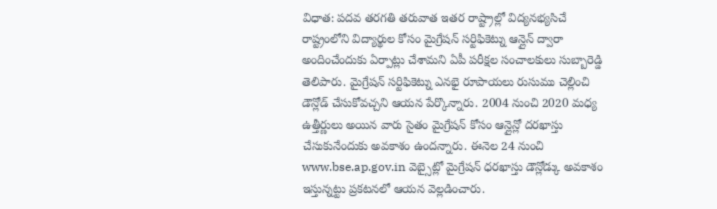విధాత: పదవ తరగతి తరువాత ఇతర రాష్ట్రాల్లో విద్యనభ్యసిచే రాష్ట్రంలోని విద్యార్థుల కోసం మైగ్రేషన్ సర్టిఫికెట్ను ఆన్లైన్ ద్వారా అందించేందుకు ఏర్పాట్లు చేశామని ఏపీ పరీక్షల సంచాలకులు సుబ్బారెడ్డి తెలిపారు. మైగ్రేషన్ సర్టిఫికెట్ను ఎనభై రూపాయలు రుసుము చెల్లించి డౌన్లోడ్ చేసుకోవచ్చని ఆయన పేర్కొన్నారు. 2004 నుంచి 2020 మధ్య ఉత్తీర్ణులు అయిన వారు సైతం మైగ్రేషన్ కోసం ఆన్లైన్లో దరఖాస్తు చేసుకునేందుకు అవకాశం ఉందన్నారు. ఈనెల 24 నుంచి www.bse.ap.gov.in వెబ్సైట్లో మైగ్రేషన్ ధరఖాస్తు డౌన్లోడ్కు అవకాశం ఇస్తున్నట్టు ప్రకటనలో ఆయన వెల్లడించారు.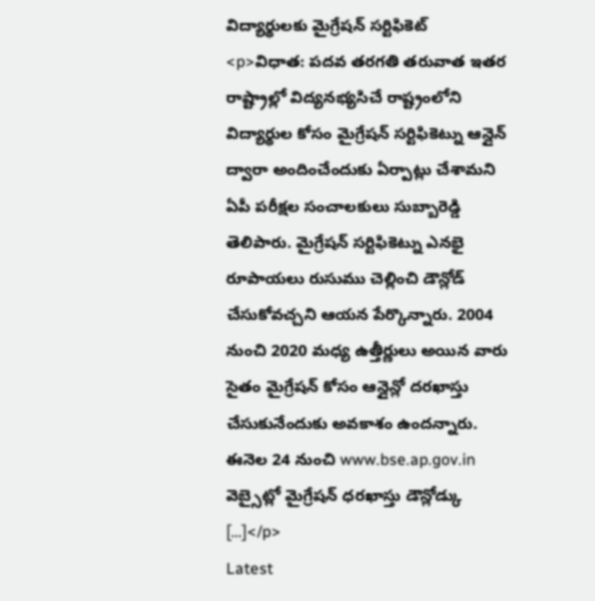విద్యార్థులకు మైగ్రేషన్ సర్టిఫికెట్
<p>విధాత: పదవ తరగతి తరువాత ఇతర రాష్ట్రాల్లో విద్యనభ్యసిచే రాష్ట్రంలోని విద్యార్థుల కోసం మైగ్రేషన్ సర్టిఫికెట్ను ఆన్లైన్ ద్వారా అందించేందుకు ఏర్పాట్లు చేశామని ఏపీ పరీక్షల సంచాలకులు సుబ్బారెడ్డి తెలిపారు. మైగ్రేషన్ సర్టిఫికెట్ను ఎనభై రూపాయలు రుసుము చెల్లించి డౌన్లోడ్ చేసుకోవచ్చని ఆయన పేర్కొన్నారు. 2004 నుంచి 2020 మధ్య ఉత్తీర్ణులు అయిన వారు సైతం మైగ్రేషన్ కోసం ఆన్లైన్లో దరఖాస్తు చేసుకునేందుకు అవకాశం ఉందన్నారు. ఈనెల 24 నుంచి www.bse.ap.gov.in వెబ్సైట్లో మైగ్రేషన్ ధరఖాస్తు డౌన్లోడ్కు […]</p>
Latest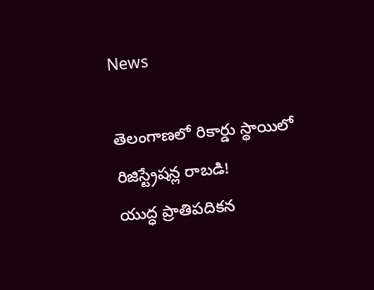News

తెలంగాణలో రికార్డు స్థాయిలో రిజిస్ట్రేషన్ల రాబడి!
యుద్ధ ప్రాతిపదికన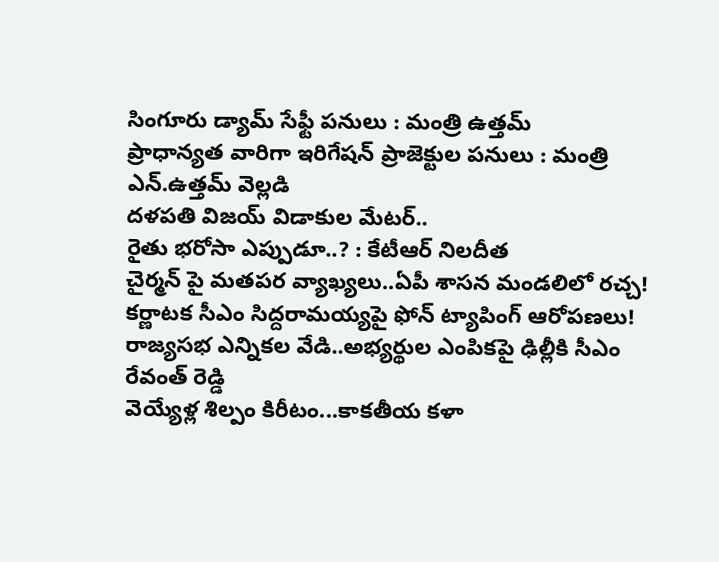సింగూరు డ్యామ్ సేఫ్టీ పనులు : మంత్రి ఉత్తమ్
ప్రాధాన్యత వారిగా ఇరిగేషన్ ప్రాజెక్టుల పనులు : మంత్రి ఎన్.ఉత్తమ్ వెల్లడి
దళపతి విజయ్ విడాకుల మేటర్..
రైతు భరోసా ఎప్పుడూ..? : కేటీఆర్ నిలదీత
చైర్మన్ పై మతపర వ్యాఖ్యలు..ఏపీ శాసన మండలిలో రచ్చ!
కర్ణాటక సీఎం సిద్దరామయ్యపై ఫోన్ ట్యాపింగ్ ఆరోపణలు!
రాజ్యసభ ఎన్నికల వేడి..అభ్యర్థుల ఎంపికపై ఢిల్లీకి సీఎం రేవంత్ రెడ్డి
వెయ్యేళ్ల శిల్పం కిరీటం...కాకతీయ కళా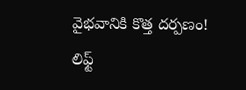వైభవానికి కొత్త దర్పణం!
లిఫ్ట్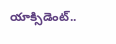యాక్సిడెంట్..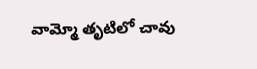వామ్మో తృటిలో చావు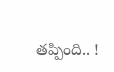తప్పింది.. !